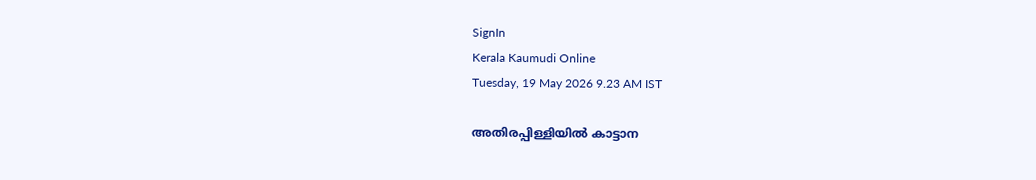SignIn
Kerala Kaumudi Online
Tuesday, 19 May 2026 9.23 AM IST

അതിരപ്പിള്ളിയിൽ കാട്ടാന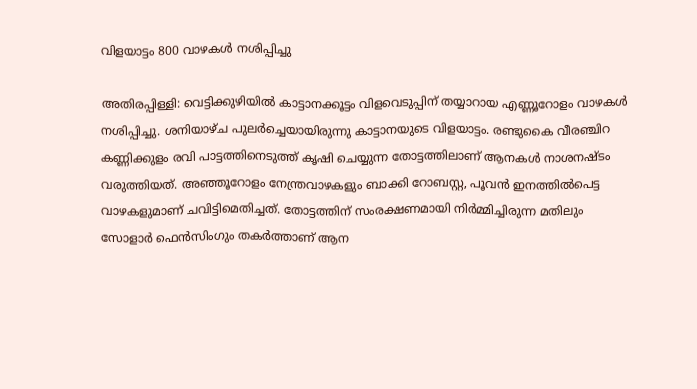വിളയാട്ടം 800 വാഴകൾ നശിപ്പിച്ചു

അതിരപ്പിള്ളി: വെട്ടിക്കുഴിയിൽ കാട്ടാനക്കൂട്ടം വിളവെടുപ്പിന് തയ്യാറായ എണ്ണൂറോളം വാഴകൾ നശിപ്പിച്ചു. ശനിയാഴ്ച പുലർച്ചെയായിരുന്നു കാട്ടാനയുടെ വിളയാട്ടം. രണ്ടുകൈ വീരഞ്ചിറ കണ്ണിക്കുളം രവി പാട്ടത്തിനെടുത്ത് കൃഷി ചെയ്യുന്ന തോട്ടത്തിലാണ് ആനകൾ നാശനഷ്ടം വരുത്തിയത്. അഞ്ഞൂറോളം നേന്ത്രവാഴകളും ബാക്കി റോബസ്റ്റ, പൂവൻ ഇനത്തിൽപെട്ട വാഴകളുമാണ് ചവിട്ടിമെതിച്ചത്. തോട്ടത്തിന് സംരക്ഷണമായി നിർമ്മിച്ചിരുന്ന മതിലും സോളാർ ഫെൻസിംഗും തകർത്താണ് ആന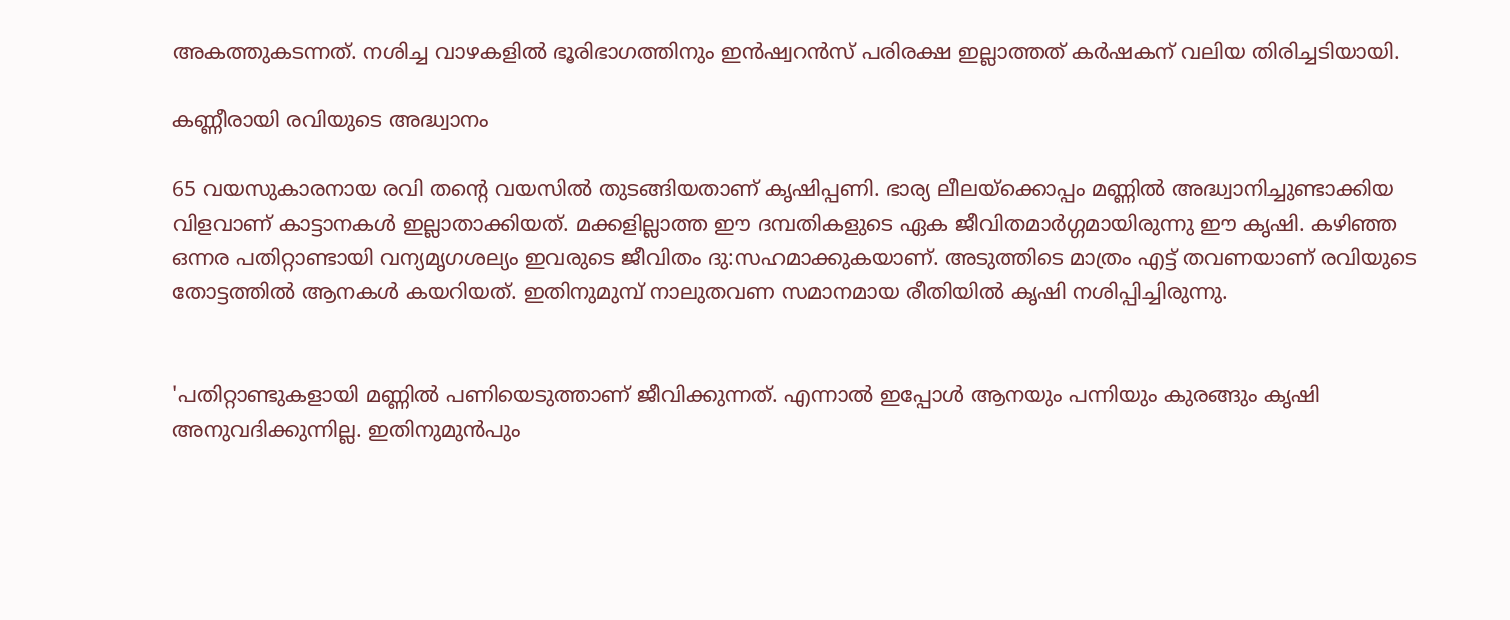അകത്തുകടന്നത്. നശിച്ച വാഴകളിൽ ഭൂരിഭാഗത്തിനും ഇൻഷ്വറൻസ് പരിരക്ഷ ഇല്ലാത്തത് കർഷകന് വലിയ തിരിച്ചടിയായി.

കണ്ണീരായി രവിയുടെ അദ്ധ്വാനം

65 വയസുകാരനായ രവി തന്റെ വയസിൽ തുടങ്ങിയതാണ് കൃഷിപ്പണി. ഭാര്യ ലീലയ്‌ക്കൊപ്പം മണ്ണിൽ അദ്ധ്വാനിച്ചുണ്ടാക്കിയ വിളവാണ് കാട്ടാനകൾ ഇല്ലാതാക്കിയത്. മക്കളില്ലാത്ത ഈ ദമ്പതികളുടെ ഏക ജീവിതമാർഗ്ഗമായിരുന്നു ഈ കൃഷി. കഴിഞ്ഞ ഒന്നര പതിറ്റാണ്ടായി വന്യമൃഗശല്യം ഇവരുടെ ജീവിതം ദു:സഹമാക്കുകയാണ്. അടുത്തിടെ മാത്രം എട്ട് തവണയാണ് രവിയുടെ തോട്ടത്തിൽ ആനകൾ കയറിയത്. ഇതിനുമുമ്പ് നാലുതവണ സമാനമായ രീതിയിൽ കൃഷി നശിപ്പിച്ചിരുന്നു.


'പതിറ്റാണ്ടുകളായി മണ്ണിൽ പണിയെടുത്താണ് ജീവിക്കുന്നത്. എന്നാൽ ഇപ്പോൾ ആനയും പന്നിയും കുരങ്ങും കൃഷി അനുവദിക്കുന്നില്ല. ഇതിനുമുൻപും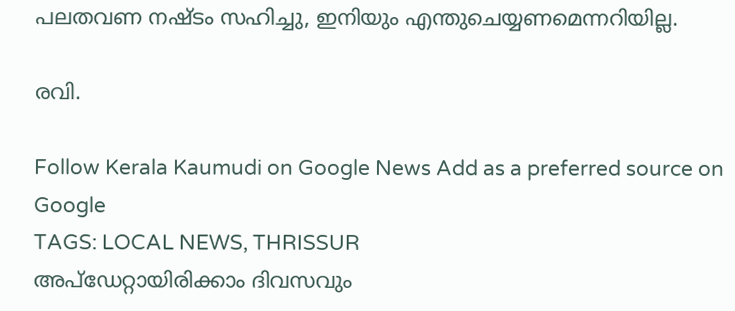പലതവണ നഷ്ടം സഹിച്ചു, ഇനിയും എന്തുചെയ്യണമെന്നറിയില്ല.

രവി.

Follow Kerala Kaumudi on Google News Add as a preferred source on Google
TAGS: LOCAL NEWS, THRISSUR
അപ്ഡേറ്റായിരിക്കാം ദിവസവും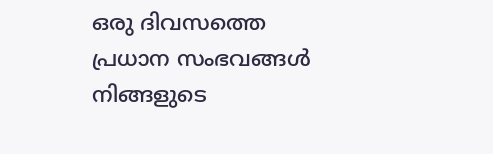ഒരു ദിവസത്തെ പ്രധാന സംഭവങ്ങൾ നിങ്ങളുടെ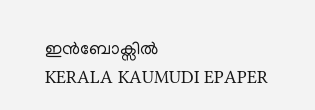ഇൻബോക്സിൽ
KERALA KAUMUDI EPAPER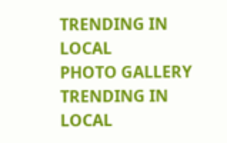TRENDING IN LOCAL
PHOTO GALLERY
TRENDING IN LOCAL